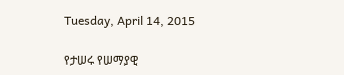Tuesday, April 14, 2015

የታሠሩ የሠማያዊ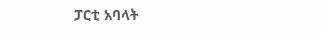ፓርቲ አባላት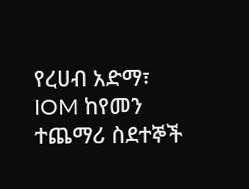የረሀብ አድማ፣ IOM ከየመን ተጨማሪ ስደተኞች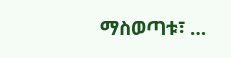ማስወጣቱ፣ …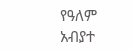የዓለም አብያተ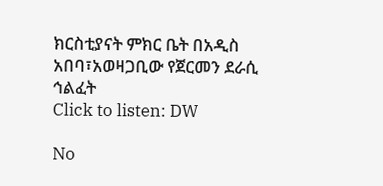ክርስቲያናት ምክር ቤት በአዲስ አበባ፣አወዛጋቢው የጀርመን ደራሲ ኅልፈት
Click to listen: DW

No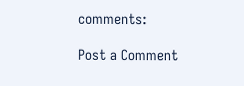comments:

Post a Comment